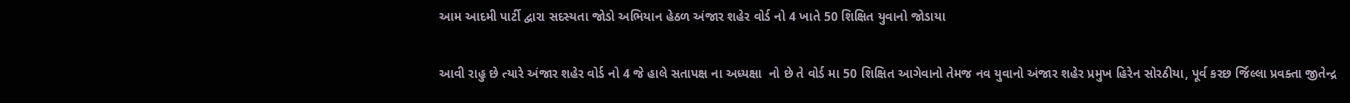આમ આદમી પાર્ટી દ્વારા સદસ્યતા જોડો અભિયાન હેઠળ અંજાર શહેર વોર્ડ નો 4 ખાતે 50 શિક્ષિત યુવાનો જોડાયા

આવી રાહુ છે ત્યારે અંજાર શહેર વોર્ડ નો 4 જે હાલે સતાપક્ષ ના અધ્યક્ષા  નો છે તે વોર્ડ મા 50 શિક્ષિત આગેવાનો તેમજ નવ યુવાનો અંજાર શહેર પ્રમુખ હિરેન સોરઠીયા, પૂર્વ કરછ ર્જિલ્લા પ્રવક્તા જીતેન્દ્ર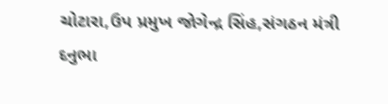ચોટારા,ઉપ પ્રમુખ જોગેન્દ્ર સિંહ,સંગઠન મંત્રી દનુભા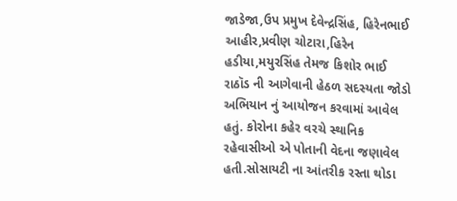જાડેજા,ઉપ પ્રમુખ દેવેન્દ્રસિંહ, હિરેનભાઈ આહીર,પ્રવીણ ચોટારા,હિરેન હડીયા,મયુરસિંહ તેમજ કિશોર ભાઈ રાઠૉડ ની આગેવાની હેઠળ સદસ્યતા જોડો અભિયાન નું આયોજન કરવામાં આવેલ હતું. કોરોના કહેર વરચે સ્થાનિક રહેવાસીઓ એ પોતાની વેદના જણાવેલ હતી.સોસાયટી ના આંતરીક રસ્તા થોડા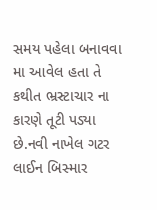સમય પહેલા બનાવવા મા આવેલ હતા તે કથીત ભ્રસ્ટાચાર ના કારણે તૂટી પડ્યા છે.નવી નાખેલ ગટર લાઈન બિસ્માર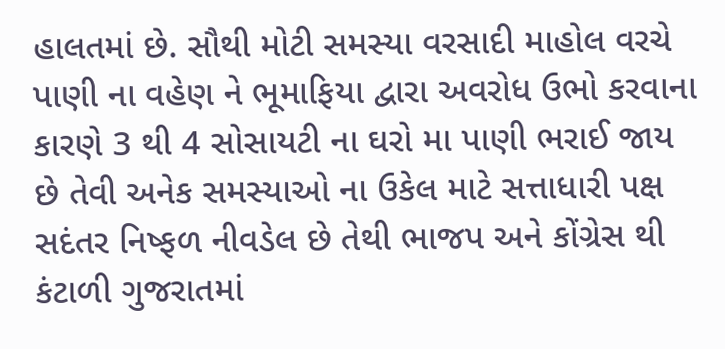હાલતમાં છે. સૌથી મોટી સમસ્યા વરસાદી માહોલ વરચે પાણી ના વહેણ ને ભૂમાફિયા દ્વારા અવરોધ ઉભો કરવાના કારણે 3 થી 4 સોસાયટી ના ઘરો મા પાણી ભરાઈ જાય છે તેવી અનેક સમસ્યાઓ ના ઉકેલ માટે સત્તાધારી પક્ષ સદંતર નિષ્ફળ નીવડેલ છે તેથી ભાજપ અને કોંગ્રેસ થી કંટાળી ગુજરાતમાં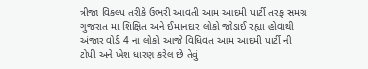ત્રીજા વિકલ્પ તરીકે ઉભરી આવતી આમ આદમી પાર્ટી તરફ સમગ્ર ગુજરાત મા શિક્ષિત અને ઈમાનદાર લોકો જોડાઈ રહ્યા હોવાથી અંજાર વોર્ડ 4 ના લોકો આજે વિધિવત આમ આદમી પાર્ટી ની ટોપી અને ખેશ ધારણ કરેલ છે તેવું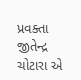પ્રવક્તા જીતેન્દ્ર ચોટારા એ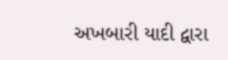અખબારી યાદી દ્વારા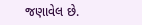જણાવેલ છે.